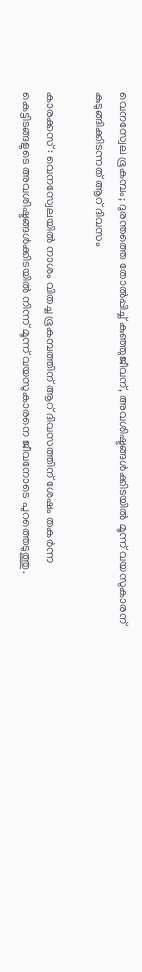വെനസ്വേല ഭൂകമ്പം; ദുരന്തത്തെ തോൽപ്പിച്ച് കുഞ്ഞുജീവന്, അവശിഷ്ടങ്ങൾക്കിടയിൽ മൂന്ന് വയസുകാരന് കുടുങ്ങിക്കിടന്നത് ആറ് ദിവസം

കാരക്കസ് : വെനസ്വേലയിൽ നാശം വിതച്ച ഭൂകമ്പത്തിന് ആറ് ദിവസത്തിന് ശേഷം തകർന്ന കെട്ടിടങ്ങളുടെ അവശിഷ്ടങ്ങൾക്കിടയിൽ നിന്ന് മൂന്ന് വയസുകാരനെ ജീവനോടെ പുറത്തെടുത്തു.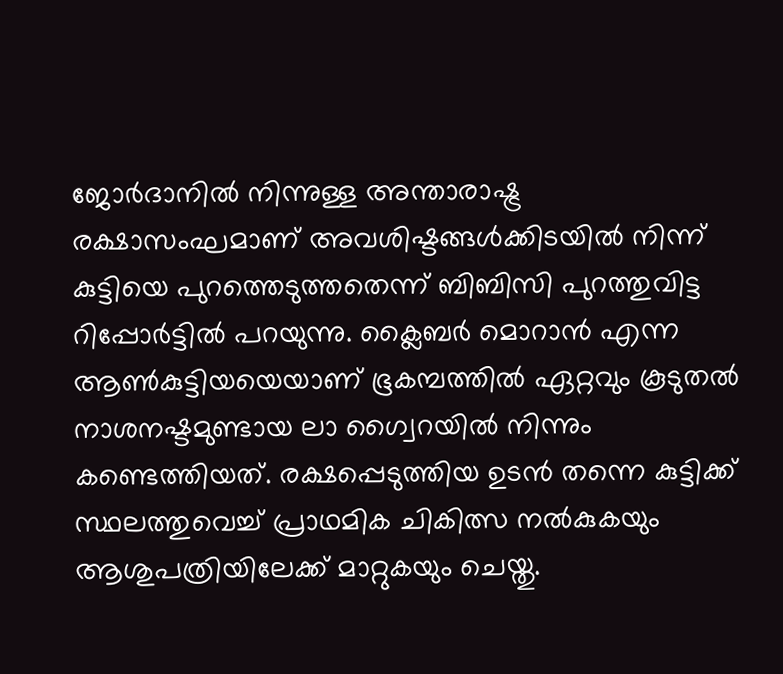ജോർദാനിൽ നിന്നുള്ള അന്താരാഷ്ട്ര രക്ഷാസംഘമാണ് അവശിഷ്ടങ്ങൾക്കിടയിൽ നിന്ന് കുട്ടിയെ പുറത്തെടുത്തതെന്ന് ബിബിസി പുറത്തുവിട്ട റിപ്പോർട്ടിൽ പറയുന്നു. ക്ലൈബർ മൊറാൻ എന്ന ആൺകുട്ടിയയെയാണ് ഭൂകമ്പത്തിൽ ഏറ്റവും കൂടുതൽ നാശനഷ്ടമുണ്ടായ ലാ ഗ്വൈറയിൽ നിന്നും കണ്ടെത്തിയത്. രക്ഷപ്പെടുത്തിയ ഉടൻ തന്നെ കുട്ടിക്ക് സ്ഥലത്തുവെച്ച് പ്രാഥമിക ചികിത്സ നൽകുകയും ആശുപത്രിയിലേക്ക് മാറ്റുകയും ചെയ്തു.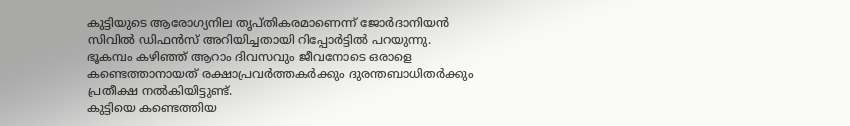കുട്ടിയുടെ ആരോഗ്യനില തൃപ്തികരമാണെന്ന് ജോർദാനിയൻ സിവിൽ ഡിഫൻസ് അറിയിച്ചതായി റിപ്പോർട്ടിൽ പറയുന്നു.
ഭൂകമ്പം കഴിഞ്ഞ് ആറാം ദിവസവും ജീവനോടെ ഒരാളെ കണ്ടെത്താനായത് രക്ഷാപ്രവർത്തകർക്കും ദുരന്തബാധിതർക്കും പ്രതീക്ഷ നൽകിയിട്ടുണ്ട്.
കുട്ടിയെ കണ്ടെത്തിയ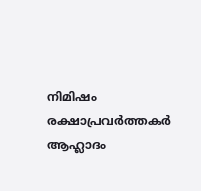നിമിഷം രക്ഷാപ്രവർത്തകർ ആഹ്ലാദം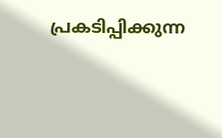പ്രകടിപ്പിക്കുന്ന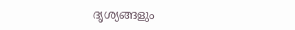ദൃശ്യങ്ങളും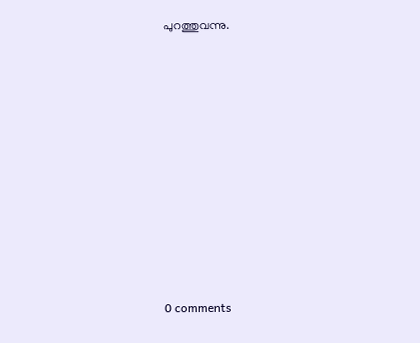പുറത്തുവന്നു.











0 comments